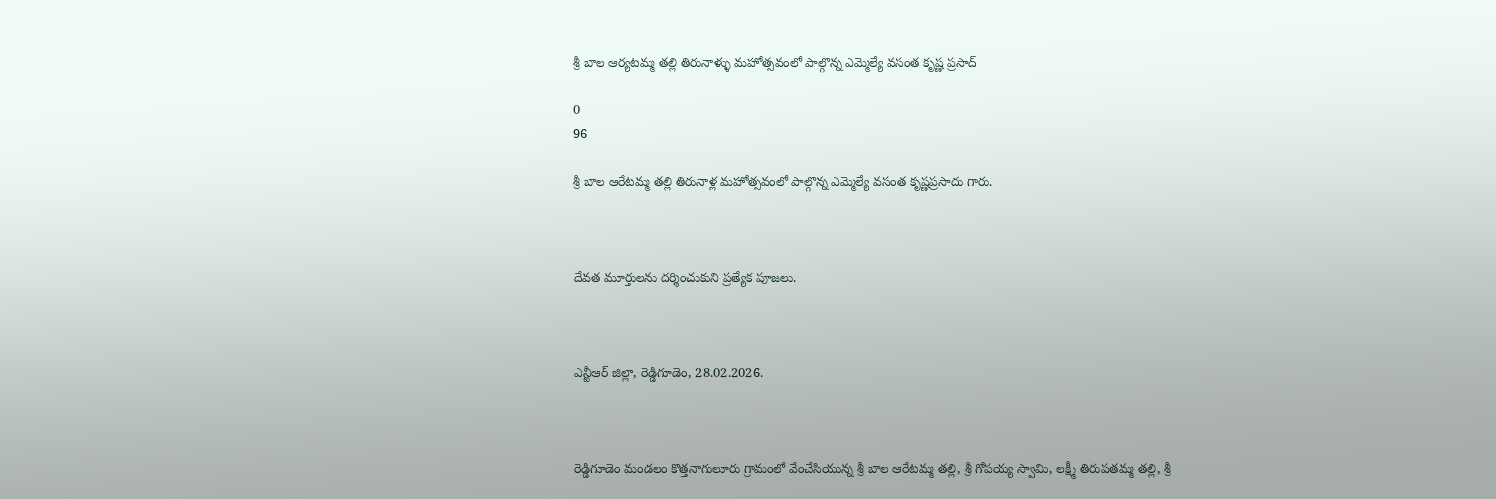శ్రీ బాల ఆర్యటమ్మ తల్లి తిరునాళ్ళు మహోత్సవంలో పాల్గొన్న ఎమ్మెల్యే వసంత కృష్ణ ప్రసాద్

0
96

శ్రీ బాల ఆరేటమ్మ తల్లి తిరునాళ్ల మహోత్సవంలో పాల్గొన్న ఎమ్మెల్యే వసంత కృష్ణప్రసాదు గారు.



దేవత మూర్తులను దర్శించుకుని ప్రత్యేక పూజలు.



ఎన్టీఆర్ జిల్లా, రెడ్డిగూడెం, 28.02.2026.



రెడ్డిగూడెం మండలం కొత్తనాగులూరు గ్రామంలో వేంచేసియున్న శ్రీ బాల ఆరేటమ్మ తల్లి, శ్రీ గోపయ్య స్వామి, లక్ష్మీ తిరుపతమ్మ తల్లి, శ్రీ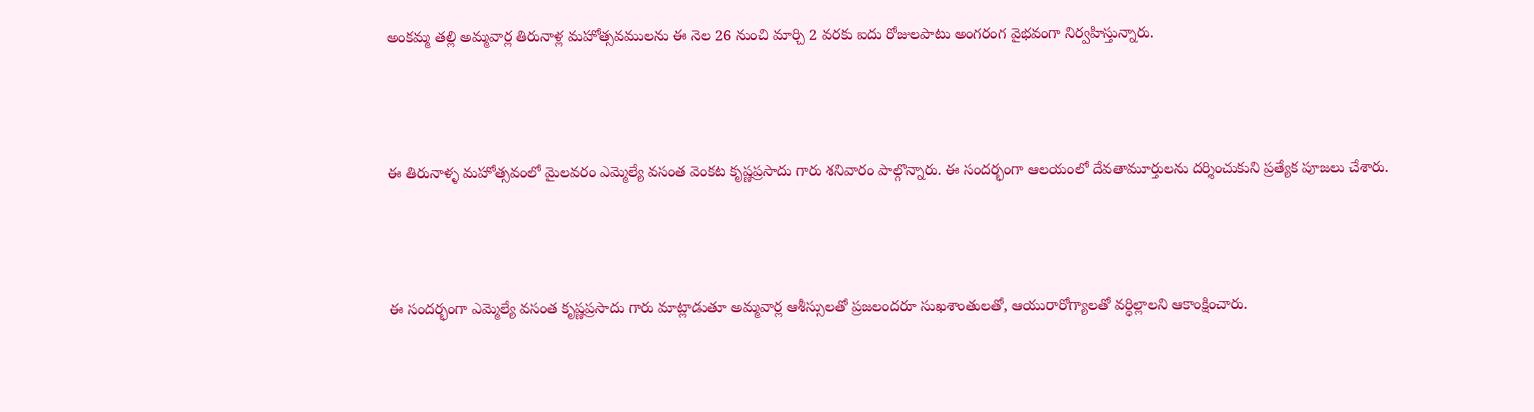అంకమ్మ తల్లి అమ్మవార్ల తిరునాళ్ల మహోత్సవములను ఈ నెల 26 నుంచి మార్చి 2 వరకు ఐదు రోజులపాటు అంగరంగ వైభవంగా నిర్వహిస్తున్నారు.



ఈ తిరునాళ్ళ మహోత్సవంలో మైలవరం ఎమ్మెల్యే వసంత వెంకట కృష్ణప్రసాదు గారు శనివారం పాల్గొన్నారు. ఈ సందర్భంగా ఆలయంలో దేవతామూర్తులను దర్శించుకుని ప్రత్యేక పూజలు చేశారు.



ఈ సందర్భంగా ఎమ్మెల్యే వసంత కృష్ణప్రసాదు గారు మాట్లాడుతూ అమ్మవార్ల ఆశీస్సులతో ప్రజలందరూ సుఖశాంతులతో, ఆయురారోగ్యాలతో వర్ధిల్లాలని ఆకాంక్షించారు.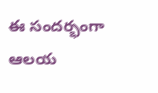ఈ సందర్భంగా ఆలయ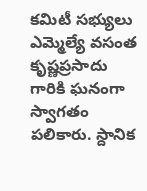కమిటీ సభ్యులు ఎమ్మెల్యే వసంత కృష్ణప్రసాదు గారికి ఘనంగా స్వాగతం పలికారు. స్దానిక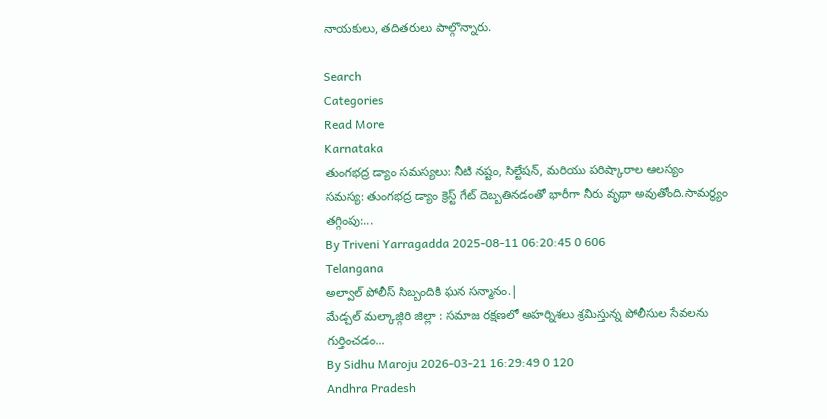నాయకులు, తదితరులు పాల్గొన్నారు.

Search
Categories
Read More
Karnataka
తుంగభద్ర డ్యాం సమస్యలు: నీటి నష్టం, సిల్టేషన్, మరియు పరిష్కారాల ఆలస్యం
సమస్య: తుంగభద్ర డ్యాం క్రెస్ట్ గేట్ దెబ్బతినడంతో భారీగా నీరు వృథా అవుతోంది.సామర్థ్యం తగ్గింపు:...
By Triveni Yarragadda 2025-08-11 06:20:45 0 606
Telangana
అల్వాల్ పోలీస్ సిబ్బందికి ఘన సన్మానం.|
మేడ్చల్ మల్కాజ్గిరి జిల్లా : సమాజ రక్షణలో అహర్నిశలు శ్రమిస్తున్న పోలీసుల సేవలను గుర్తించడం...
By Sidhu Maroju 2026-03-21 16:29:49 0 120
Andhra Pradesh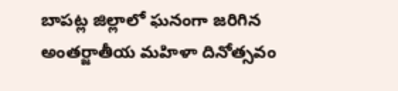బాపట్ల జిల్లాలో ఘనంగా జరిగిన అంతర్జాతీయ మహిళా దినోత్సవం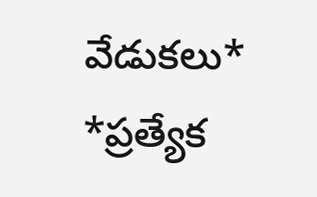వేడుకలు* *ప్రత్యేక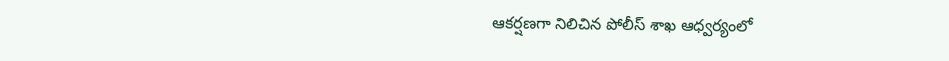ఆకర్షణగా నిలిచిన పోలీస్ శాఖ ఆధ్వర్యంలో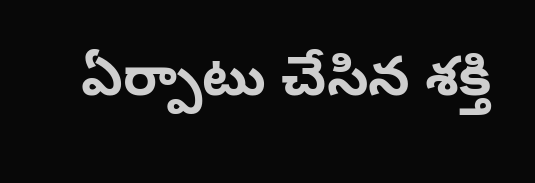ఏర్పాటు చేసిన శక్తి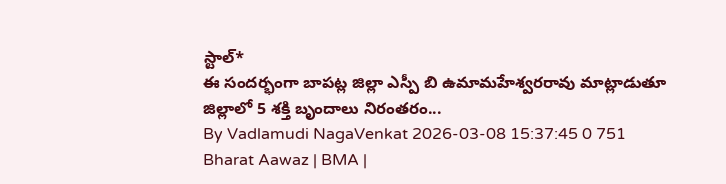స్టాల్*
ఈ సందర్భంగా బాపట్ల జిల్లా ఎస్పీ బి ఉమామహేశ్వరరావు మాట్లాడుతూ జిల్లాలో 5 శక్తి బృందాలు నిరంతరం...
By Vadlamudi NagaVenkat 2026-03-08 15:37:45 0 751
Bharat Aawaz | BMA |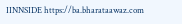IINNSIDE https://ba.bharataawaz.com